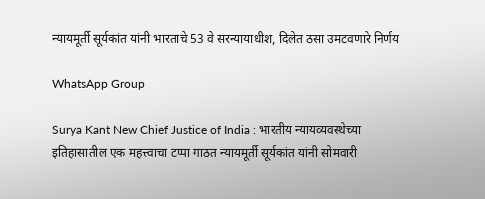न्यायमूर्ती सूर्यकांत यांनी भारताचे 53 वे सरन्यायाधीश, दिलेत ठसा उमटवणारे निर्णय

WhatsApp Group

Surya Kant New Chief Justice of India : भारतीय न्यायव्यवस्थेच्या इतिहासातील एक महत्त्वाचा टप्पा गाठत न्यायमूर्ती सूर्यकांत यांनी सोमवारी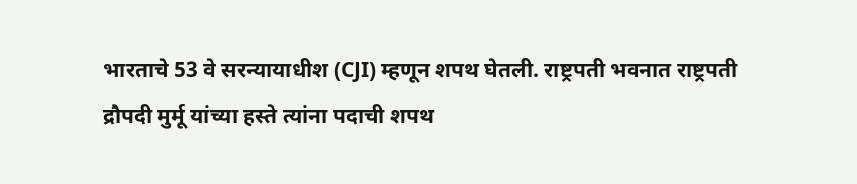भारताचे 53 वे सरन्यायाधीश (CJI) म्हणून शपथ घेतली. राष्ट्रपती भवनात राष्ट्रपती द्रौपदी मुर्मू यांच्या हस्ते त्यांना पदाची शपथ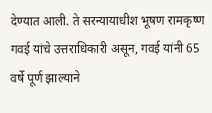देण्यात आली. ते सरन्यायाधीश भूषण रामकृष्ण गवई यांचे उत्तराधिकारी असून, गवई यांनी 65 वर्षे पूर्ण झाल्याने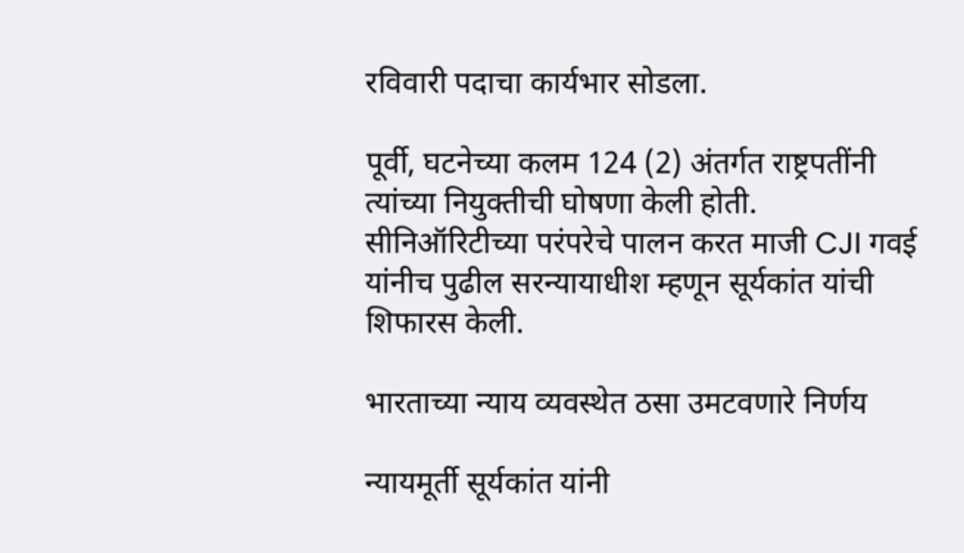रविवारी पदाचा कार्यभार सोडला.

पूर्वी, घटनेच्या कलम 124 (2) अंतर्गत राष्ट्रपतींनी त्यांच्या नियुक्तीची घोषणा केली होती. सीनिऑरिटीच्या परंपरेचे पालन करत माजी CJI गवई यांनीच पुढील सरन्यायाधीश म्हणून सूर्यकांत यांची शिफारस केली.

भारताच्या न्याय व्यवस्थेत ठसा उमटवणारे निर्णय

न्यायमूर्ती सूर्यकांत यांनी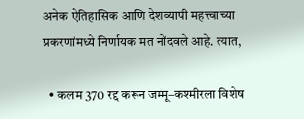अनेक ऐतिहासिक आणि देशव्यापी महत्त्वाच्या प्रकरणांमध्ये निर्णायक मत नोंदवले आहे. त्यात,

  • कलम 370 रद्द करून जम्मू–कश्मीरला विशेष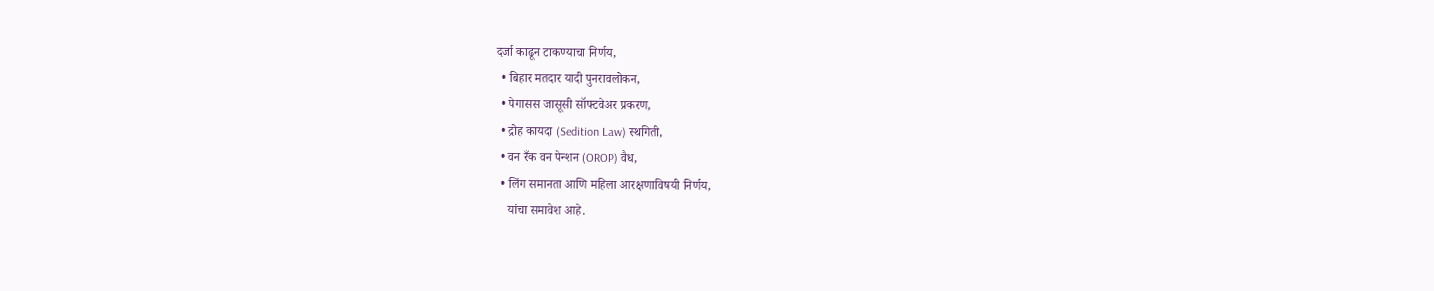दर्जा काढून टाकण्याचा निर्णय,
  • बिहार मतदार यादी पुनरावलोकन,
  • पेगासस जासूसी सॉफ्टवेअर प्रकरण,
  • द्रोह कायदा (Sedition Law) स्थगिती,
  • वन रँक वन पेन्शन (OROP) वैध,
  • लिंग समानता आणि महिला आरक्षणाविषयी निर्णय,
    यांचा समावेश आहे.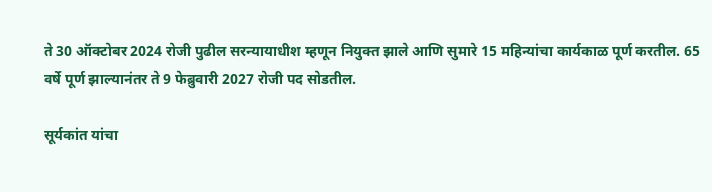ते 30 ऑक्टोबर 2024 रोजी पुढील सरन्यायाधीश म्हणून नियुक्त झाले आणि सुमारे 15 महिन्यांचा कार्यकाळ पूर्ण करतील. 65 वर्षे पूर्ण झाल्यानंतर ते 9 फेब्रुवारी 2027 रोजी पद सोडतील.

सूर्यकांत यांचा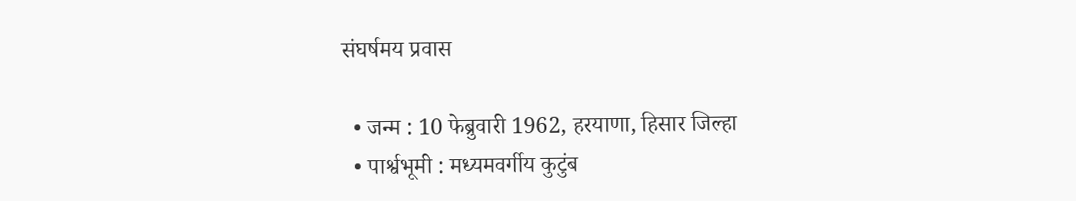संघर्षमय प्रवास

  • जन्म : 10 फेब्रुवारी 1962, हरयाणा, हिसार जिल्हा
  • पार्श्वभूमी : मध्यमवर्गीय कुटुंब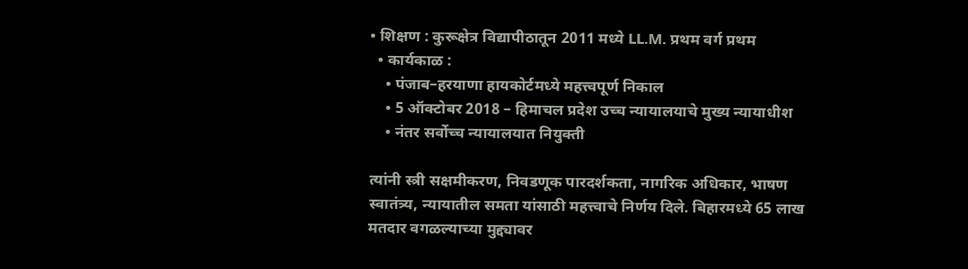• शिक्षण : कुरूक्षेत्र विद्यापीठातून 2011 मध्ये LL.M. प्रथम वर्ग प्रथम
  • कार्यकाळ :
    • पंजाब–हरयाणा हायकोर्टमध्ये महत्त्वपूर्ण निकाल
    • 5 ऑक्टोबर 2018 – हिमाचल प्रदेश उच्च न्यायालयाचे मुख्य न्यायाधीश
    • नंतर सर्वोच्च न्यायालयात नियुक्ती

त्यांनी स्त्री सक्षमीकरण, निवडणूक पारदर्शकता, नागरिक अधिकार, भाषण स्वातंत्र्य, न्यायातील समता यांसाठी महत्त्वाचे निर्णय दिले. बिहारमध्ये 65 लाख मतदार वगळल्याच्या मुद्द्यावर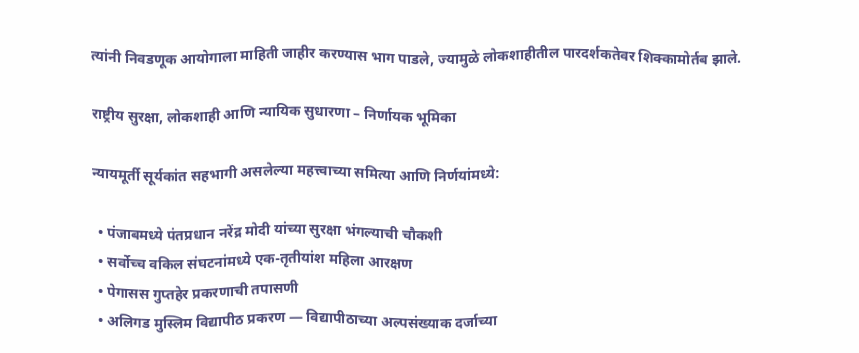त्यांनी निवडणूक आयोगाला माहिती जाहीर करण्यास भाग पाडले, ज्यामुळे लोकशाहीतील पारदर्शकतेवर शिक्कामोर्तब झाले.

राष्ट्रीय सुरक्षा, लोकशाही आणि न्यायिक सुधारणा – निर्णायक भूमिका

न्यायमूर्ती सूर्यकांत सहभागी असलेल्या महत्त्वाच्या समित्या आणि निर्णयांमध्ये:

  • पंजाबमध्ये पंतप्रधान नरेंद्र मोदी यांच्या सुरक्षा भंगल्याची चौकशी
  • सर्वोच्च वकिल संघटनांमध्ये एक-तृतीयांश महिला आरक्षण
  • पेगासस गुप्तहेर प्रकरणाची तपासणी
  • अलिगड मुस्लिम विद्यापीठ प्रकरण — विद्यापीठाच्या अल्पसंख्याक दर्जाच्या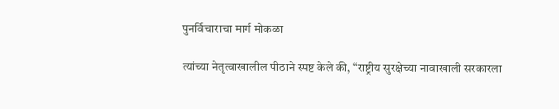पुनर्विचाराचा मार्ग मोकळा

त्यांच्या नेतृत्वाखालील पीठाने स्पष्ट केले की, “राष्ट्रीय सुरक्षेच्या नावाखाली सरकारला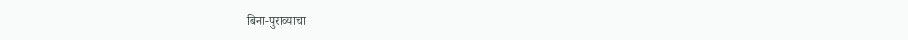बिना-पुराव्याचा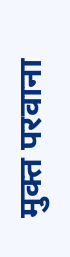मुक्त परवाना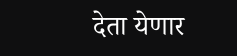देता येणार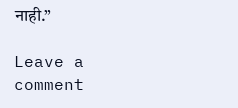नाही.”

Leave a comment